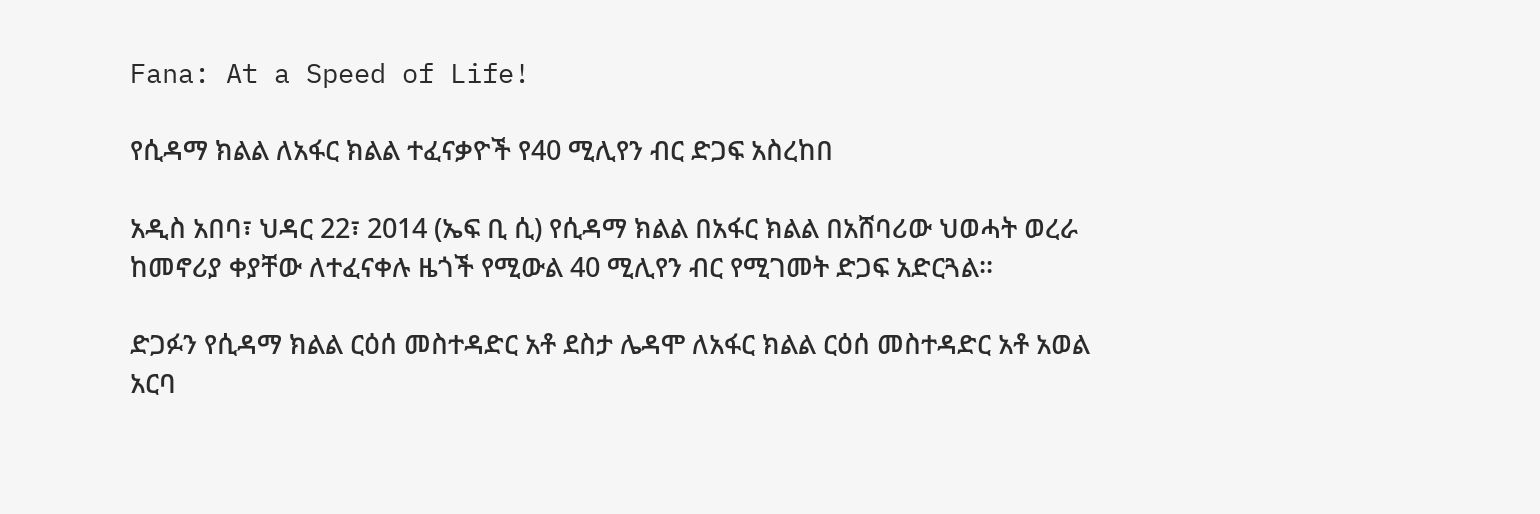Fana: At a Speed of Life!

የሲዳማ ክልል ለአፋር ክልል ተፈናቃዮች የ40 ሚሊየን ብር ድጋፍ አስረከበ

አዲስ አበባ፣ ህዳር 22፣ 2014 (ኤፍ ቢ ሲ) የሲዳማ ክልል በአፋር ክልል በአሸባሪው ህወሓት ወረራ ከመኖሪያ ቀያቸው ለተፈናቀሉ ዜጎች የሚውል 40 ሚሊየን ብር የሚገመት ድጋፍ አድርጓል፡፡

ድጋፉን የሲዳማ ክልል ርዕሰ መስተዳድር አቶ ደስታ ሌዳሞ ለአፋር ክልል ርዕሰ መስተዳድር አቶ አወል አርባ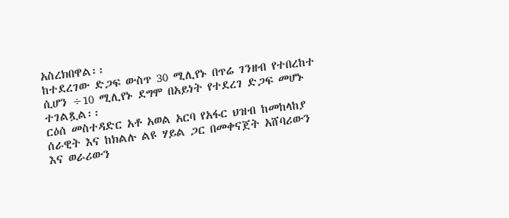አስረክበዋል፡፡
ከተደረገው ድጋፍ ውስጥ 30 ሚሊየኑ በጥሬ ገንዘብ የተበረከተ ሲሆን ÷10 ሚሊየኑ ደግሞ በአይነት የተደረገ ድጋፍ መሆኑ ተገልጿል፡፡
ርዕሰ መስተዳድር አቶ አወል አርባ የአፋር ህዝብ ከመከላከያ ሰራዊት እና ከክልሉ ልዩ ሃይል ጋር በመቀናጀት አሸባሪውን እና ወራሪውን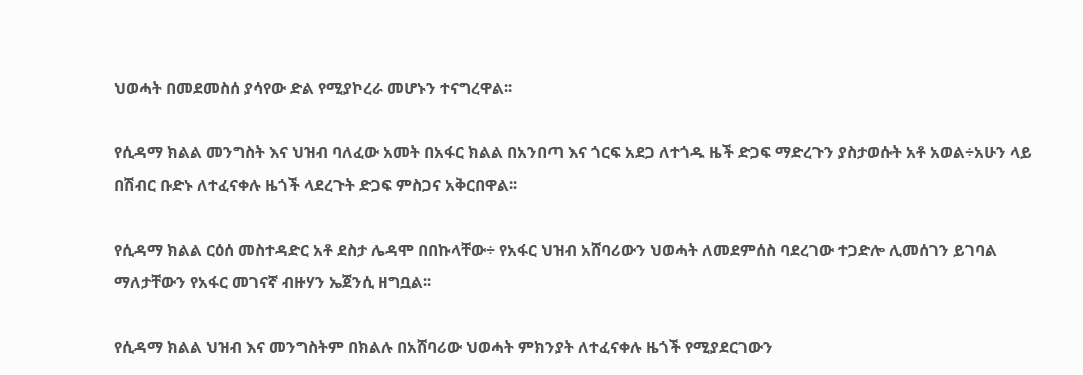ህወሓት በመደመስሰ ያሳየው ድል የሚያኮረራ መሆኑን ተናግረዋል፡፡

የሲዳማ ክልል መንግስት እና ህዝብ ባለፈው አመት በአፋር ክልል በአንበጣ እና ጎርፍ አደጋ ለተጎዱ ዜች ድጋፍ ማድረጉን ያስታወሱት አቶ አወል÷አሁን ላይ በሽብር ቡድኑ ለተፈናቀሉ ዜጎች ላደረጉት ድጋፍ ምስጋና አቅርበዋል፡፡

የሲዳማ ክልል ርዕሰ መስተዳድር አቶ ደስታ ሌዳሞ በበኩላቸው÷ የአፋር ህዝብ አሸባሪውን ህወሓት ለመደምሰስ ባደረገው ተጋድሎ ሊመሰገን ይገባል ማለታቸውን የአፋር መገናኛ ብዙሃን ኤጀንሲ ዘግቧል፡፡

የሲዳማ ክልል ህዝብ እና መንግስትም በክልሉ በአሸባሪው ህወሓት ምክንያት ለተፈናቀሉ ዜጎች የሚያደርገውን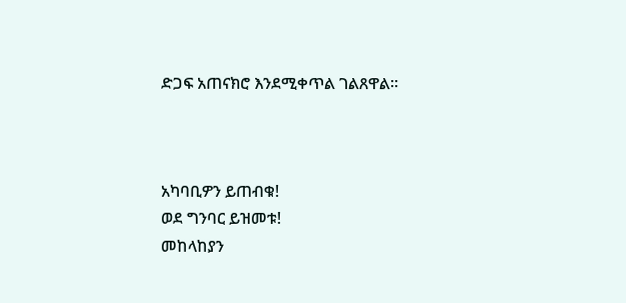ድጋፍ አጠናክሮ እንደሚቀጥል ገልጸዋል።



አካባቢዎን ይጠብቁ!
ወደ ግንባር ይዝመቱ!
መከላከያን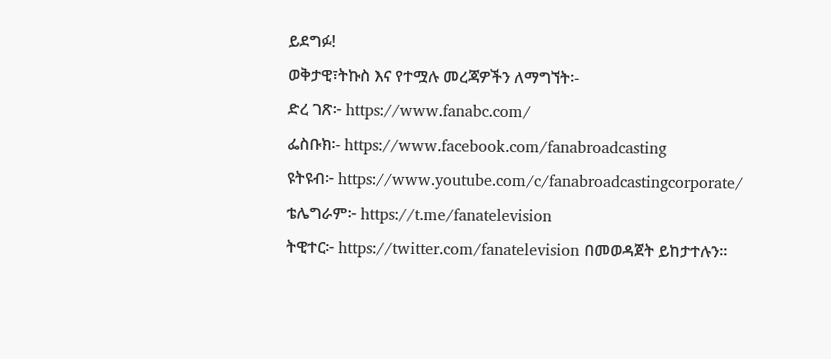ይደግፉ!
ወቅታዊ፣ትኩስ እና የተሟሉ መረጃዎችን ለማግኘት፡-
ድረ ገጽ፦ https://www.fanabc.com/
ፌስቡክ፡- https://www.facebook.com/fanabroadcasting
ዩትዩብ፦ https://www.youtube.com/c/fanabroadcastingcorporate/
ቴሌግራም፦ https://t.me/fanatelevision
ትዊተር፦ https://twitter.com/fanatelevision በመወዳጀት ይከታተሉን፡፡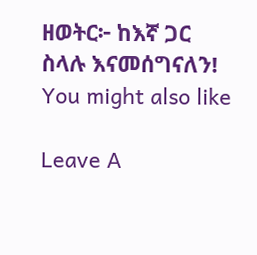ዘወትር፦ ከእኛ ጋር ስላሉ እናመሰግናለን!
You might also like

Leave A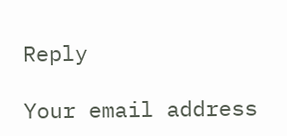Reply

Your email address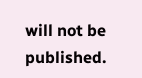will not be published.